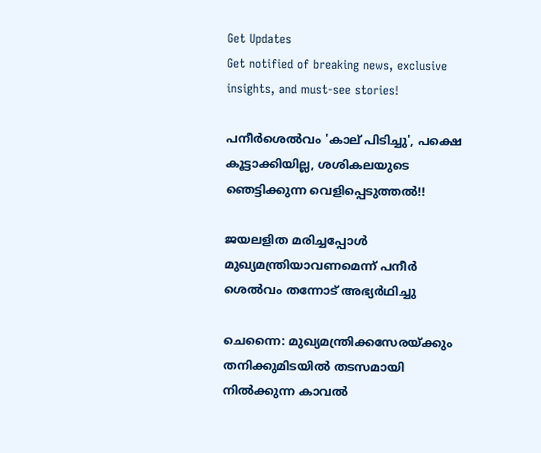Get Updates
Get notified of breaking news, exclusive insights, and must-see stories!

പനീര്‍ശെല്‍വം 'കാല് പിടിച്ചു', പക്ഷെ കൂട്ടാക്കിയില്ല, ശശികലയുടെ ഞെട്ടിക്കുന്ന വെളിപ്പെടുത്തല്‍!!

ജയലളിത മരിച്ചപ്പോള്‍ മുഖ്യമന്ത്രിയാവണമെന്ന് പനീര്‍ ശെല്‍വം തന്നോട് അഭ്യര്‍ഥിച്ചു

ചെന്നൈ: മുഖ്യമന്ത്രിക്കസേരയ്ക്കും തനിക്കുമിടയില്‍ തടസമായി നില്‍ക്കുന്ന കാവല്‍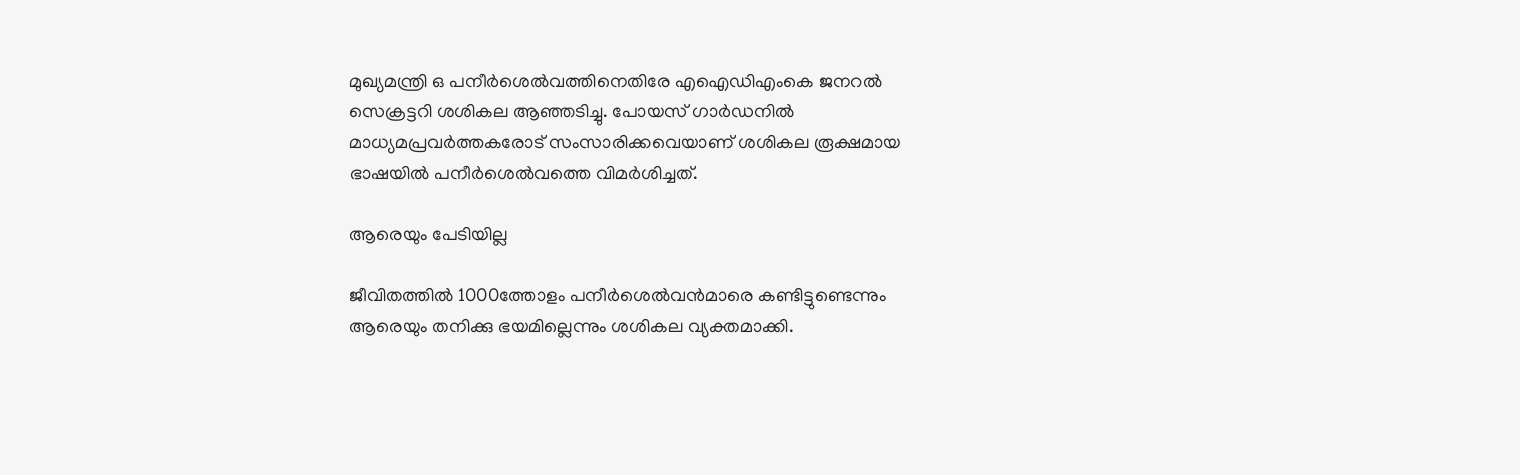മുഖ്യമന്ത്രി ഒ പനീര്‍ശെല്‍വത്തിനെതിരേ എഐഡിഎംകെ ജനറല്‍ സെക്രട്ടറി ശശികല ആഞ്ഞടിച്ചു. പോയസ് ഗാര്‍ഡനില്‍ മാധ്യമപ്രവര്‍ത്തകരോട് സംസാരിക്കവെയാണ് ശശികല രൂക്ഷമായ ഭാഷയില്‍ പനീര്‍ശെല്‍വത്തെ വിമര്‍ശിച്ചത്.

ആരെയും പേടിയില്ല

ജീവിതത്തില്‍ 1000ത്തോളം പനീര്‍ശെല്‍വന്‍മാരെ കണ്ടിട്ടുണ്ടെന്നും ആരെയും തനിക്കു ഭയമില്ലെന്നും ശശികല വ്യക്തമാക്കി.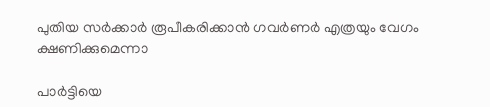പുതിയ സര്‍ക്കാര്‍ രൂപീകരിക്കാന്‍ ഗവര്‍ണര്‍ എത്രയും വേഗം ക്ഷണിക്കുമെന്നാ

പാര്‍ട്ടിയെ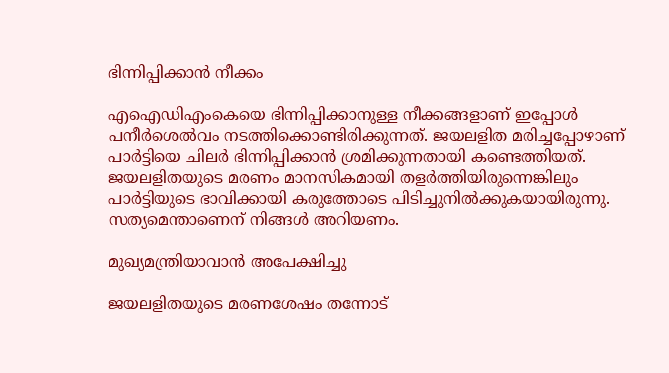ഭിന്നിപ്പിക്കാന്‍ നീക്കം

എഐഡിഎംകെയെ ഭിന്നിപ്പിക്കാനുള്ള നീക്കങ്ങളാണ് ഇപ്പോള്‍ പനീര്‍ശെല്‍വം നടത്തിക്കൊണ്ടിരിക്കുന്നത്. ജയലളിത മരിച്ചപ്പോഴാണ് പാര്‍ട്ടിയെ ചിലര്‍ ഭിന്നിപ്പിക്കാന്‍ ശ്രമിക്കുന്നതായി കണ്ടെത്തിയത്. ജയലളിതയുടെ മരണം മാനസികമായി തളര്‍ത്തിയിരുന്നെങ്കിലും പാര്‍ട്ടിയുടെ ഭാവിക്കായി കരുത്തോടെ പിടിച്ചുനില്‍ക്കുകയായിരുന്നു. സത്യമെന്താണെന് നിങ്ങള്‍ അറിയണം.

മുഖ്യമന്ത്രിയാവാന്‍ അപേക്ഷിച്ചു

ജയലളിതയുടെ മരണശേഷം തന്നോട്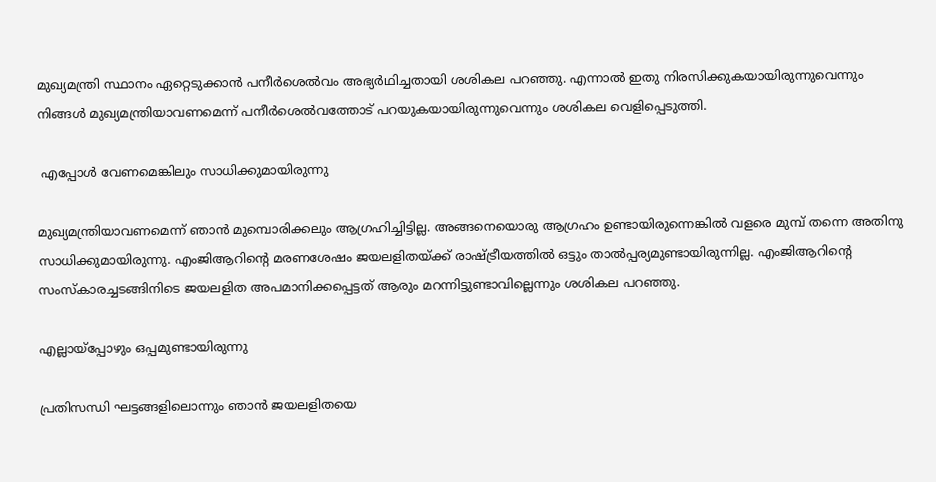മുഖ്യമന്ത്രി സ്ഥാനം ഏറ്റെടുക്കാന്‍ പനീര്‍ശെല്‍വം അഭ്യര്‍ഥിച്ചതായി ശശികല പറഞ്ഞു. എന്നാല്‍ ഇതു നിരസിക്കുകയായിരുന്നുവെന്നും നിങ്ങള്‍ മുഖ്യമന്ത്രിയാവണമെന്ന് പനീര്‍ശെല്‍വത്തോട് പറയുകയായിരുന്നുവെന്നും ശശികല വെളിപ്പെടുത്തി.

 എപ്പോള്‍ വേണമെങ്കിലും സാധിക്കുമായിരുന്നു

മുഖ്യമന്ത്രിയാവണമെന്ന് ഞാന്‍ മുമ്പൊരിക്കലും ആഗ്രഹിച്ചിട്ടില്ല. അങ്ങനെയൊരു ആഗ്രഹം ഉണ്ടായിരുന്നെങ്കില്‍ വളരെ മുമ്പ് തന്നെ അതിനു സാധിക്കുമായിരുന്നു. എംജിആറിന്റെ മരണശേഷം ജയലളിതയ്ക്ക് രാഷ്ട്രീയത്തില്‍ ഒട്ടും താല്‍പ്പര്യമുണ്ടായിരുന്നില്ല. എംജിആറിന്റെ സംസ്‌കാരച്ചടങ്ങിനിടെ ജയലളിത അപമാനിക്കപ്പെട്ടത് ആരും മറന്നിട്ടുണ്ടാവില്ലെന്നും ശശികല പറഞ്ഞു.

എല്ലായ്‌പ്പോഴും ഒപ്പമുണ്ടായിരുന്നു

പ്രതിസന്ധി ഘട്ടങ്ങളിലൊന്നും ഞാന്‍ ജയലളിതയെ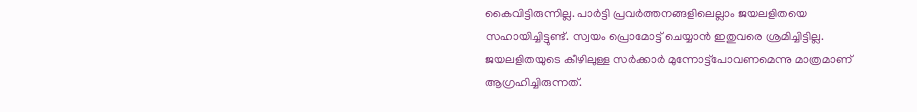കൈവിട്ടിരുന്നില്ല. പാര്‍ട്ടി പ്രവര്‍ത്തനങ്ങളിലെല്ലാം ജയലളിതയെ സഹായിച്ചിട്ടുണ്ട്. സ്വയം പ്രൊമോട്ട് ചെയ്യാന്‍ ഇതുവരെ ശ്രമിച്ചിട്ടില്ല. ജയലളിതയുടെ കീഴിലുള്ള സര്‍ക്കാര്‍ മുന്നോട്ട്‌പോവണമെന്നു മാത്രമാണ് ആഗ്രഹിച്ചിരുന്നത്.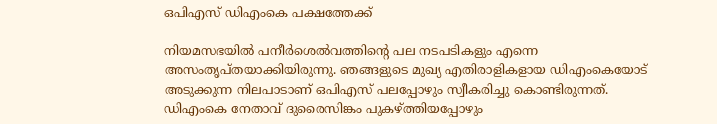ഒപിഎസ് ഡിഎംകെ പക്ഷത്തേക്ക്

നിയമസഭയില്‍ പനീര്‍ശെല്‍വത്തിന്റെ പല നടപടികളും എന്നെ അസംതൃപ്തയാക്കിയിരുന്നു. ഞങ്ങളുടെ മുഖ്യ എതിരാളികളായ ഡിഎംകെയോട് അടുക്കുന്ന നിലപാടാണ് ഒപിഎസ് പലപ്പോഴും സ്വീകരിച്ചു കൊണ്ടിരുന്നത്.
ഡിഎംകെ നേതാവ് ദുരൈസിങ്കം പുകഴ്ത്തിയപ്പോഴും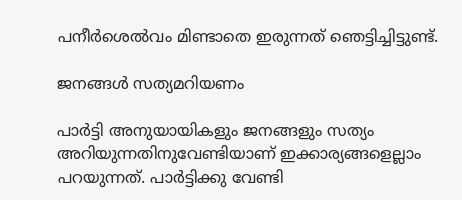പനീര്‍ശെല്‍വം മിണ്ടാതെ ഇരുന്നത് ഞെട്ടിച്ചിട്ടുണ്ട്.

ജനങ്ങള്‍ സത്യമറിയണം

പാര്‍ട്ടി അനുയായികളും ജനങ്ങളും സത്യം അറിയുന്നതിനുവേണ്ടിയാണ് ഇക്കാര്യങ്ങളെല്ലാം പറയുന്നത്. പാര്‍ട്ടിക്കു വേണ്ടി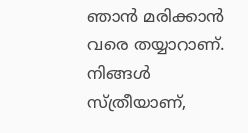ഞാന്‍ മരിക്കാന്‍ വരെ തയ്യാറാണ്. നിങ്ങള്‍ സ്ത്രീയാണ്,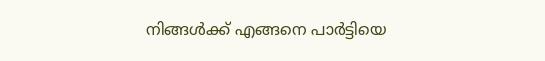നിങ്ങള്‍ക്ക് എങ്ങനെ പാര്‍ട്ടിയെ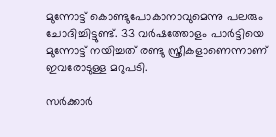മുന്നോട്ട് കൊണ്ടുപോകാനാവുമെന്നു പലരും ചോദിച്ചിട്ടുണ്ട്. 33 വര്‍ഷത്തോളം പാര്‍ട്ടിയെ മുന്നോട്ട് നയിച്ചത് രണ്ടു സ്ത്രീകളാണെന്നാണ് ഇവരോടുള്ള മറുപടി.

സര്‍ക്കാര്‍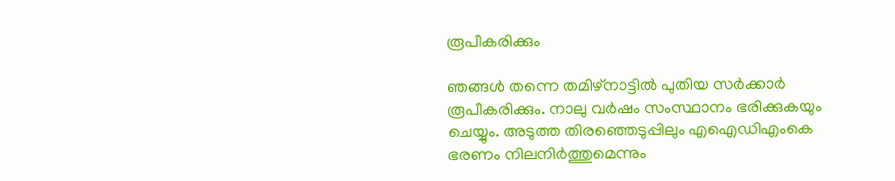രൂപീകരിക്കും

ഞങ്ങള്‍ തന്നെ തമിഴ്‌നാട്ടില്‍ പുതിയ സര്‍ക്കാര്‍ രൂപീകരിക്കും. നാലു വര്‍ഷം സംസ്ഥാനം ഭരിക്കുകയും ചെയ്യും. അടുത്ത തിരഞ്ഞെടുപ്പിലും എഐഡിഎംകെ ഭരണം നിലനിര്‍ത്തുമെന്നും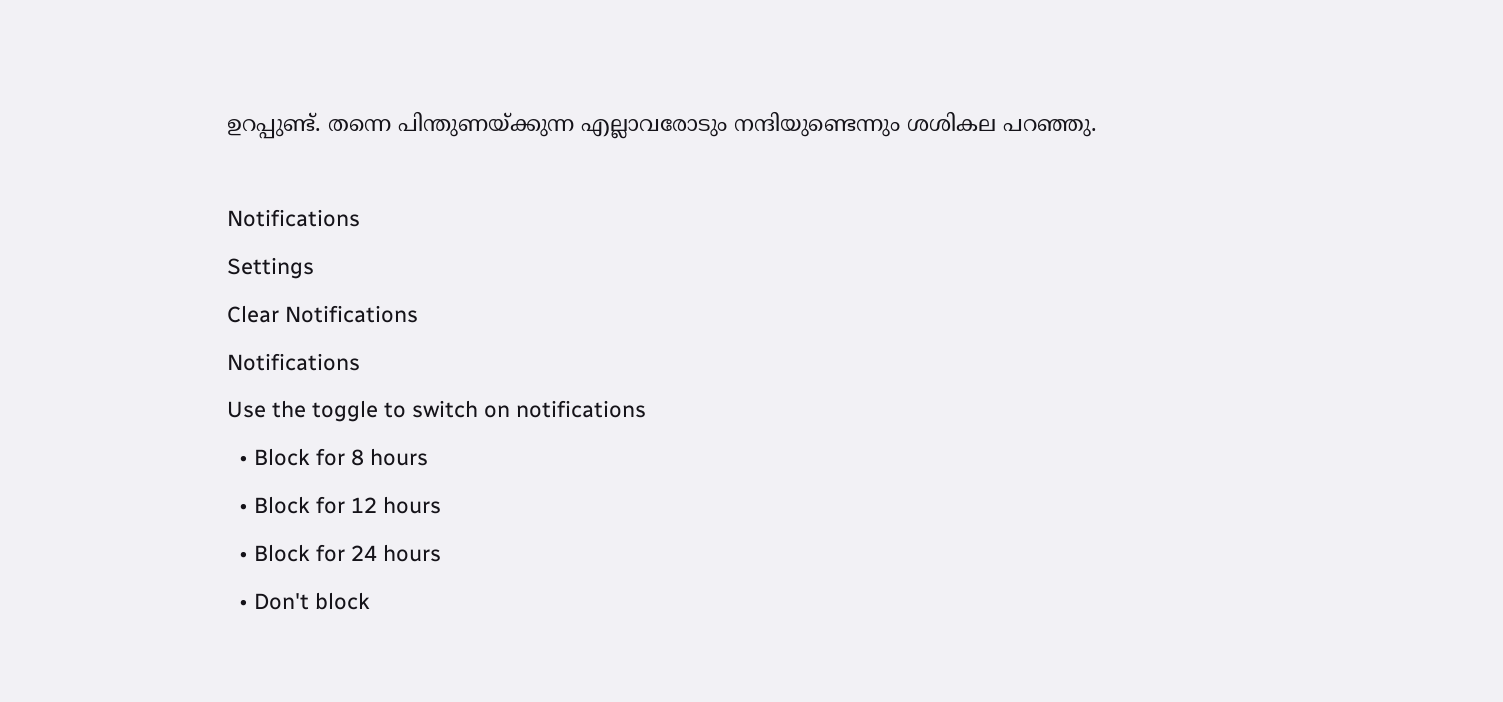ഉറപ്പുണ്ട്. തന്നെ പിന്തുണയ്ക്കുന്ന എല്ലാവരോടും നന്ദിയുണ്ടെന്നും ശശികല പറഞ്ഞു.

Notifications
Settings
Clear Notifications
Notifications
Use the toggle to switch on notifications
  • Block for 8 hours
  • Block for 12 hours
  • Block for 24 hours
  • Don't block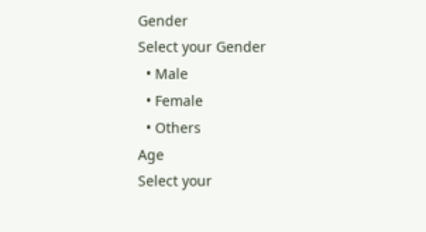Gender
Select your Gender
  • Male
  • Female
  • Others
Age
Select your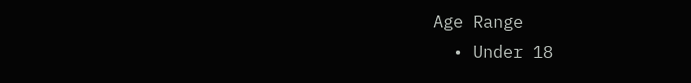Age Range
  • Under 18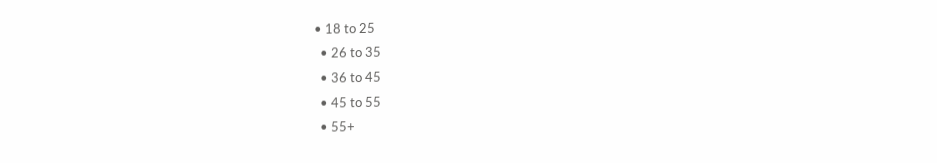• 18 to 25
  • 26 to 35
  • 36 to 45
  • 45 to 55
  • 55+